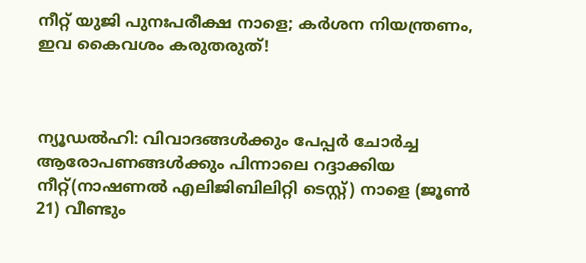നീറ്റ് യുജി പുനഃപരീക്ഷ നാളെ; കര്‍ശന നിയന്ത്രണം, ഇവ കൈവശം കരുതരുത്!



ന്യൂഡല്‍ഹി: വിവാദങ്ങള്‍ക്കും പേപ്പര്‍ ചോര്‍ച്ച ആരോപണങ്ങള്‍ക്കും പിന്നാലെ റദ്ദാക്കിയ നീറ്റ്(നാഷണല്‍ എലിജിബിലിറ്റി ടെസ്റ്റ്) നാളെ (ജൂണ്‍ 21) വീണ്ടും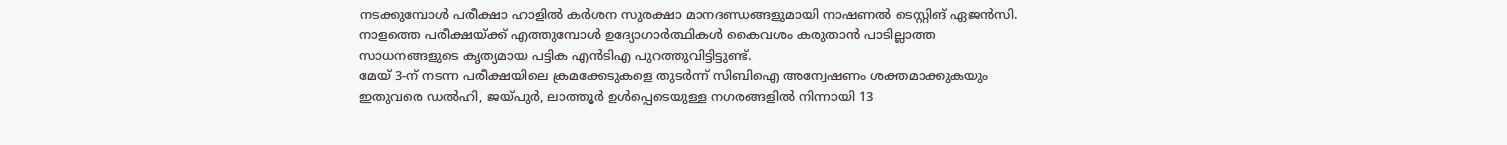നടക്കുമ്പോള്‍ പരീക്ഷാ ഹാളില്‍ കര്‍ശന സുരക്ഷാ മാനദണ്ഡങ്ങളുമായി നാഷണല്‍ ടെസ്റ്റിങ് ഏജന്‍സി. നാളത്തെ പരീക്ഷയ്ക്ക് എത്തുമ്പോള്‍ ഉദ്യോഗാര്‍ത്ഥികള്‍ കൈവശം കരുതാന്‍ പാടില്ലാത്ത സാധനങ്ങളുടെ കൃത്യമായ പട്ടിക എന്‍ടിഎ പുറത്തുവിട്ടിട്ടുണ്ട്.
മേയ് 3-ന് നടന്ന പരീക്ഷയിലെ ക്രമക്കേടുകളെ തുടര്‍ന്ന് സിബിഐ അന്വേഷണം ശക്തമാക്കുകയും ഇതുവരെ ഡല്‍ഹി, ജയ്പുര്‍, ലാത്തൂര്‍ ഉള്‍പ്പെടെയുള്ള നഗരങ്ങളില്‍ നിന്നായി 13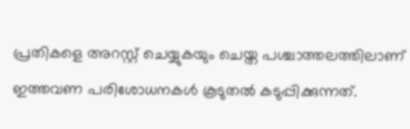പ്രതികളെ അറസ്റ്റ് ചെയ്യുകയും ചെയ്ത പശ്ചാത്തലത്തിലാണ് ഇത്തവണ പരിശോധനകള്‍ കൂടുതല്‍ കടുപ്പിക്കുന്നത്.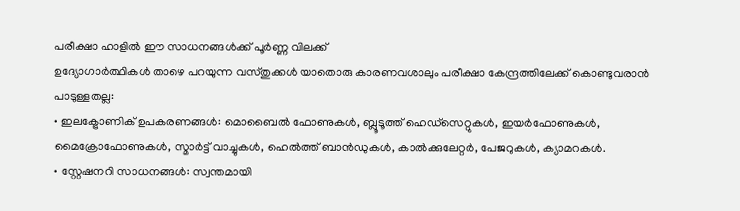പരീക്ഷാ ഹാളില്‍ ഈ സാധനങ്ങള്‍ക്ക് പൂര്‍ണ്ണ വിലക്ക്
ഉദ്യോഗാര്‍ത്ഥികള്‍ താഴെ പറയുന്ന വസ്തുക്കള്‍ യാതൊരു കാരണവശാലും പരീക്ഷാ കേന്ദ്രത്തിലേക്ക് കൊണ്ടുവരാന്‍ പാടുള്ളതല്ല:
• ഇലക്ട്രോണിക് ഉപകരണങ്ങള്‍: മൊബൈല്‍ ഫോണുകള്‍, ബ്ലൂടൂത്ത് ഹെഡ്സെറ്റുകള്‍, ഇയര്‍ഫോണുകള്‍, മൈക്രോഫോണുകള്‍, സ്മാര്‍ട്ട് വാച്ചുകള്‍, ഹെല്‍ത്ത് ബാന്‍ഡുകള്‍, കാല്‍ക്കുലേറ്റര്‍, പേജറുകള്‍, ക്യാമറകള്‍.
• സ്റ്റേഷനറി സാധനങ്ങള്‍: സ്വന്തമായി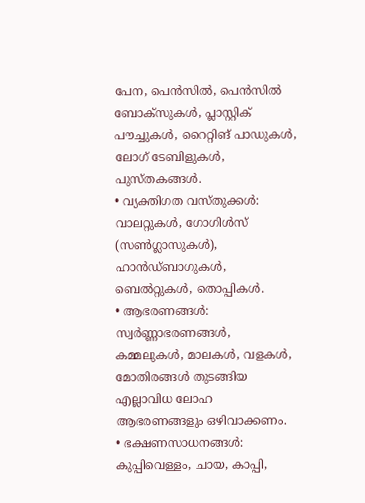പേന, പെന്‍സില്‍, പെന്‍സില്‍ ബോക്‌സുകള്‍, പ്ലാസ്റ്റിക് പൗച്ചുകള്‍, റൈറ്റിങ് പാഡുകള്‍, ലോഗ് ടേബിളുകള്‍, പുസ്തകങ്ങള്‍.
• വ്യക്തിഗത വസ്തുക്കള്‍: വാലറ്റുകള്‍, ഗോഗിള്‍സ് (സണ്‍ഗ്ലാസുകള്‍), ഹാന്‍ഡ്ബാഗുകള്‍, ബെല്‍റ്റുകള്‍, തൊപ്പികള്‍.
• ആഭരണങ്ങള്‍: സ്വര്‍ണ്ണാഭരണങ്ങള്‍, കമ്മലുകള്‍, മാലകള്‍, വളകള്‍, മോതിരങ്ങള്‍ തുടങ്ങിയ എല്ലാവിധ ലോഹ ആഭരണങ്ങളും ഒഴിവാക്കണം.
• ഭക്ഷണസാധനങ്ങള്‍: കുപ്പിവെള്ളം, ചായ, കാപ്പി,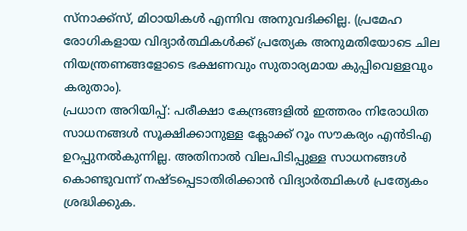സ്‌നാക്ക്‌സ്, മിഠായികള്‍ എന്നിവ അനുവദിക്കില്ല. (പ്രമേഹ രോഗികളായ വിദ്യാര്‍ത്ഥികള്‍ക്ക് പ്രത്യേക അനുമതിയോടെ ചില നിയന്ത്രണങ്ങളോടെ ഭക്ഷണവും സുതാര്യമായ കുപ്പിവെള്ളവും കരുതാം).
പ്രധാന അറിയിപ്പ്: പരീക്ഷാ കേന്ദ്രങ്ങളില്‍ ഇത്തരം നിരോധിത സാധനങ്ങള്‍ സൂക്ഷിക്കാനുള്ള ക്ലോക്ക് റൂം സൗകര്യം എന്‍ടിഎ ഉറപ്പുനല്‍കുന്നില്ല. അതിനാല്‍ വിലപിടിപ്പുള്ള സാധനങ്ങള്‍ കൊണ്ടുവന്ന് നഷ്ടപ്പെടാതിരിക്കാന്‍ വിദ്യാര്‍ത്ഥികള്‍ പ്രത്യേകം ശ്രദ്ധിക്കുക.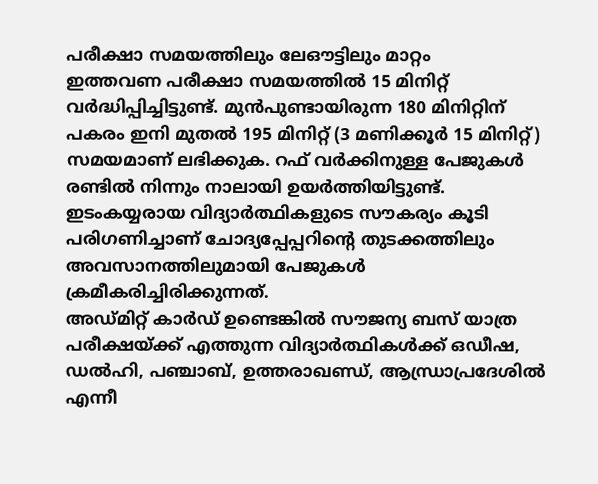പരീക്ഷാ സമയത്തിലും ലേഔട്ടിലും മാറ്റം
ഇത്തവണ പരീക്ഷാ സമയത്തില്‍ 15 മിനിറ്റ് വര്‍ദ്ധിപ്പിച്ചിട്ടുണ്ട്. മുന്‍പുണ്ടായിരുന്ന 180 മിനിറ്റിന് പകരം ഇനി മുതല്‍ 195 മിനിറ്റ് (3 മണിക്കൂര്‍ 15 മിനിറ്റ്) സമയമാണ് ലഭിക്കുക. റഫ് വര്‍ക്കിനുള്ള പേജുകള്‍ രണ്ടില്‍ നിന്നും നാലായി ഉയര്‍ത്തിയിട്ടുണ്ട്. ഇടംകയ്യരായ വിദ്യാര്‍ത്ഥികളുടെ സൗകര്യം കൂടി പരിഗണിച്ചാണ് ചോദ്യപ്പേപ്പറിന്റെ തുടക്കത്തിലും അവസാനത്തിലുമായി പേജുകള്‍ ക്രമീകരിച്ചിരിക്കുന്നത്.
അഡ്മിറ്റ് കാര്‍ഡ് ഉണ്ടെങ്കില്‍ സൗജന്യ ബസ് യാത്ര
പരീക്ഷയ്ക്ക് എത്തുന്ന വിദ്യാര്‍ത്ഥികള്‍ക്ക് ഒഡീഷ, ഡല്‍ഹി, പഞ്ചാബ്, ഉത്തരാഖണ്ഡ്, ആന്ധ്രാപ്രദേശില്‍ എന്നീ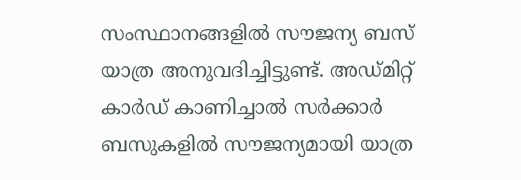സംസ്ഥാനങ്ങളില്‍ സൗജന്യ ബസ് യാത്ര അനുവദിച്ചിട്ടുണ്ട്. അഡ്മിറ്റ് കാര്‍ഡ് കാണിച്ചാല്‍ സര്‍ക്കാര്‍ ബസുകളില്‍ സൗജന്യമായി യാത്ര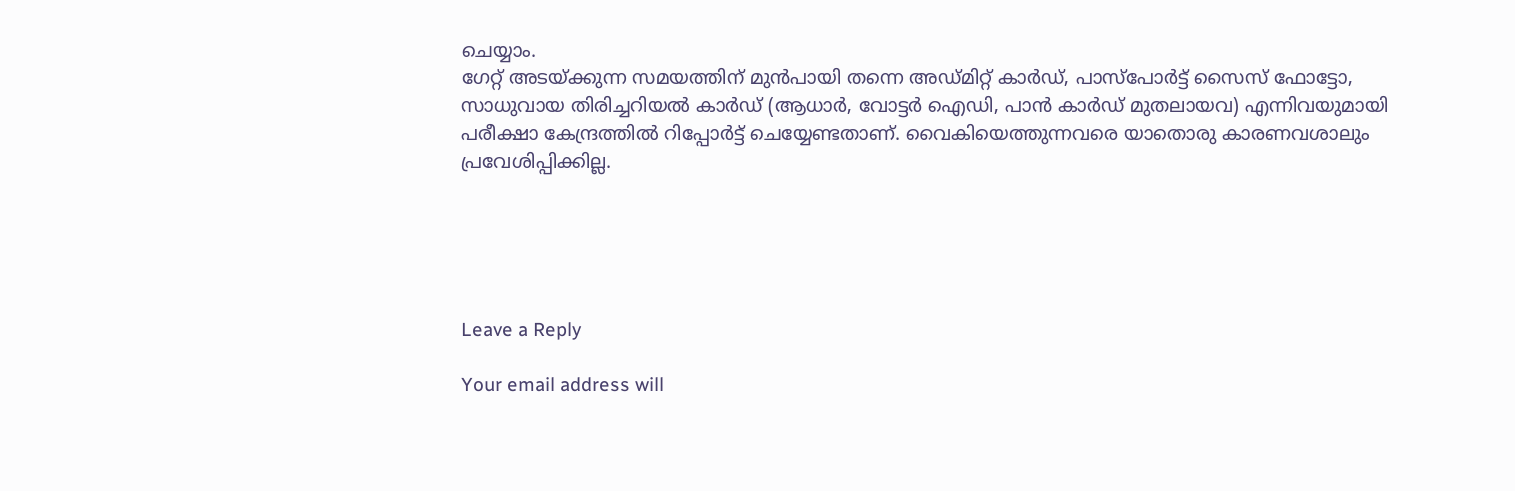ചെയ്യാം.
ഗേറ്റ് അടയ്ക്കുന്ന സമയത്തിന് മുന്‍പായി തന്നെ അഡ്മിറ്റ് കാര്‍ഡ്, പാസ്പോര്‍ട്ട് സൈസ് ഫോട്ടോ, സാധുവായ തിരിച്ചറിയല്‍ കാര്‍ഡ് (ആധാര്‍, വോട്ടര്‍ ഐഡി, പാന്‍ കാര്‍ഡ് മുതലായവ) എന്നിവയുമായി പരീക്ഷാ കേന്ദ്രത്തില്‍ റിപ്പോര്‍ട്ട് ചെയ്യേണ്ടതാണ്. വൈകിയെത്തുന്നവരെ യാതൊരു കാരണവശാലും പ്രവേശിപ്പിക്കില്ല.





Leave a Reply

Your email address will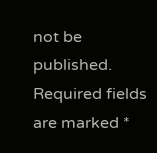not be published. Required fields are marked *